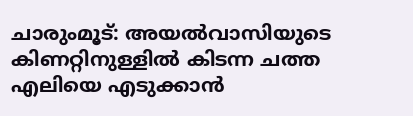ചാരുംമൂട്: അയൽവാസിയുടെ കിണറ്റിനുള്ളിൽ കിടന്ന ചത്ത എലിയെ എടുക്കാൻ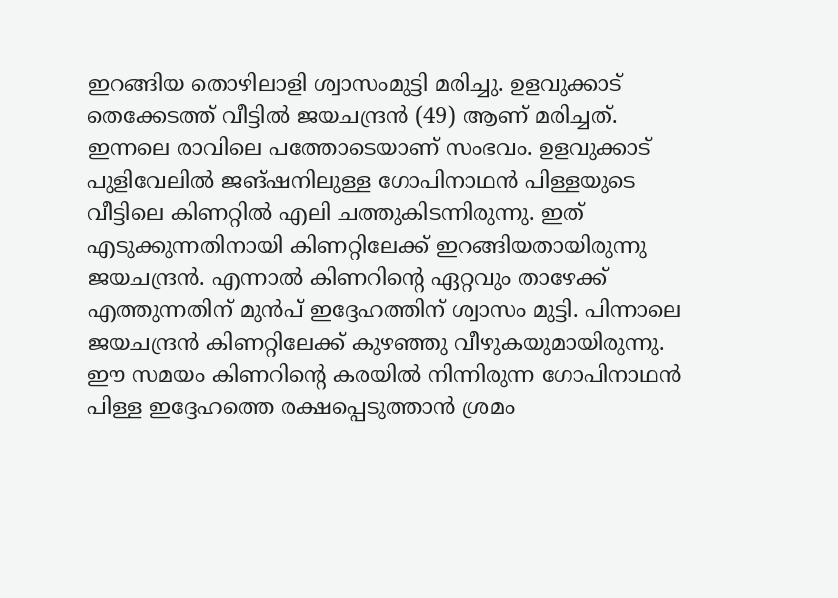ഇറങ്ങിയ തൊഴിലാളി ശ്വാസംമുട്ടി മരിച്ചു. ഉളവുക്കാട് തെക്കേടത്ത് വീട്ടിൽ ജയചന്ദ്രൻ (49) ആണ് മരിച്ചത്. ഇന്നലെ രാവിലെ പത്തോടെയാണ് സംഭവം. ഉളവുക്കാട് പുളിവേലിൽ ജങ്ഷനിലുള്ള ഗോപിനാഥൻ പിള്ളയുടെ വീട്ടിലെ കിണറ്റിൽ എലി ചത്തുകിടന്നിരുന്നു. ഇത് എടുക്കുന്നതിനായി കിണറ്റിലേക്ക് ഇറങ്ങിയതായിരുന്നു ജയചന്ദ്രൻ. എന്നാൽ കിണറിൻ്റെ ഏറ്റവും താഴേക്ക് എത്തുന്നതിന് മുൻപ് ഇദ്ദേഹത്തിന് ശ്വാസം മുട്ടി. പിന്നാലെ ജയചന്ദ്രൻ കിണറ്റിലേക്ക് കുഴഞ്ഞു വീഴുകയുമായിരുന്നു.
ഈ സമയം കിണറിൻ്റെ കരയിൽ നിന്നിരുന്ന ഗോപിനാഥൻ പിള്ള ഇദ്ദേഹത്തെ രക്ഷപ്പെടുത്താൻ ശ്രമം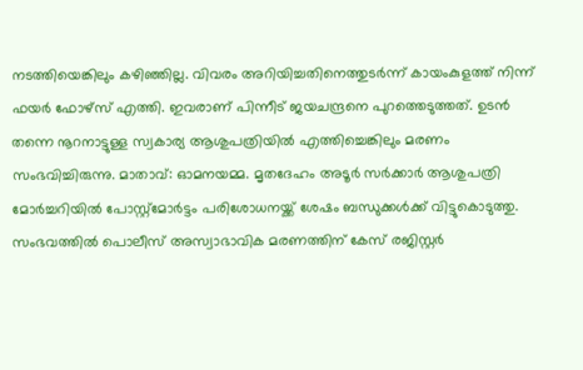നടത്തിയെങ്കിലും കഴിഞ്ഞില്ല. വിവരം അറിയിച്ചതിനെത്തുടർന്ന് കായംകുളത്ത് നിന്ന് ഫയർ ഫോഴ്സ് എത്തി. ഇവരാണ് പിന്നീട് ജയചന്ദ്രനെ പുറത്തെടുത്തത്. ഉടൻ തന്നെ നൂറനാട്ടുള്ള സ്വകാര്യ ആശുപത്രിയിൽ എത്തിച്ചെങ്കിലും മരണം സംഭവിച്ചിരുന്നു. മാതാവ്: ഓമനയമ്മ. മൃതദേഹം അടൂർ സർക്കാർ ആശുപത്രി മോർച്ചറിയിൽ പോസ്റ്റ്മോർട്ടം പരിശോധനയ്ക്ക് ശേഷം ബന്ധുക്കൾക്ക് വിട്ടുകൊടുത്തു. സംഭവത്തിൽ പൊലീസ് അസ്വാഭാവിക മരണത്തിന് കേസ് രജിസ്റ്റർ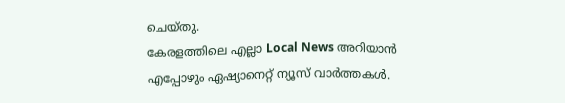ചെയ്തു.
കേരളത്തിലെ എല്ലാ Local News അറിയാൻ എപ്പോഴും ഏഷ്യാനെറ്റ് ന്യൂസ് വാർത്തകൾ.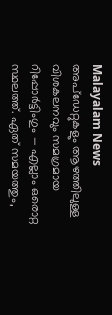Malayalam News അപ്ഡേറ്റുകളും ആഴത്തിലുള്ള വിശകലനവും സമഗ്രമായ റിപ്പോർട്ടിംഗും — എല്ലാം ഒരൊറ്റ സ്ഥലത്ത്. ഏത് സമയത്തും,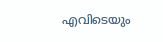എവിടെയും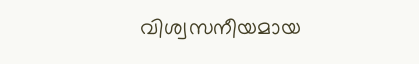വിശ്വസനീയമായ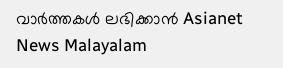വാർത്തകൾ ലഭിക്കാൻ Asianet News Malayalam